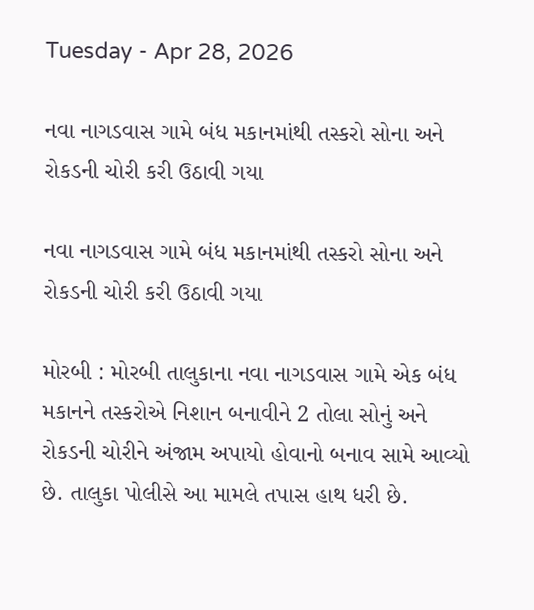Tuesday - Apr 28, 2026

નવા નાગડવાસ ગામે બંધ મકાનમાંથી તસ્કરો સોના અને રોકડની ચોરી કરી ઉઠાવી ગયા

નવા નાગડવાસ ગામે બંધ મકાનમાંથી તસ્કરો સોના અને રોકડની ચોરી કરી ઉઠાવી ગયા

મોરબી : મોરબી તાલુકાના નવા નાગડવાસ ગામે એક બંધ મકાનને તસ્કરોએ નિશાન બનાવીને 2 તોલા સોનું અને રોકડની ચોરીને અંજામ અપાયો હોવાનો બનાવ સામે આવ્યો છે. તાલુકા પોલીસે આ મામલે તપાસ હાથ ધરી છે.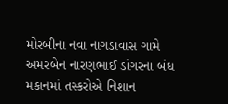મોરબીના નવા નાગડાવાસ ગામે અમરબેન નારણભાઈ ડાંગરના બંધ મકાનમાં તસ્કરોએ નિશાન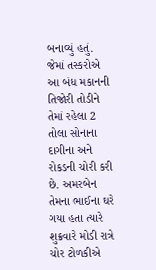બનાવ્યું હતું. જેમાં તસ્કરોએ આ બંધ મકાનની તિજોરી તોડીને તેમાં રહેલા 2 તોલા સોનાના દાગીના અને રોકડની ચોરી કરી છે. અમરબેન તેમના ભાઈના ઘરે ગયા હતા ત્યારે શુક્રવારે મોડી રાત્રે ચોર ટોળકીએ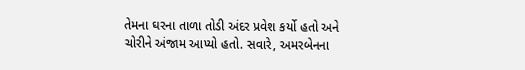તેમના ઘરના તાળા તોડી અંદર પ્રવેશ કર્યો હતો અને ચોરીને અંજામ આપ્યો હતો. સવારે, અમરબેનના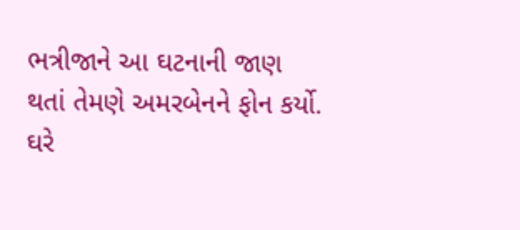ભત્રીજાને આ ઘટનાની જાણ થતાં તેમણે અમરબેનને ફોન કર્યો. ઘરે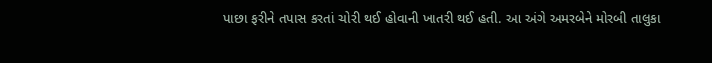પાછા ફરીને તપાસ કરતાં ચોરી થઈ હોવાની ખાતરી થઈ હતી. આ અંગે અમરબેને મોરબી તાલુકા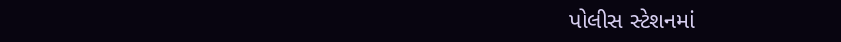પોલીસ સ્ટેશનમાં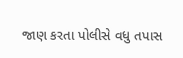જાણ કરતા પોલીસે વધુ તપાસ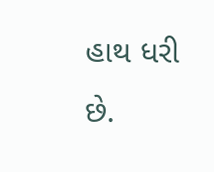હાથ ધરી છે.